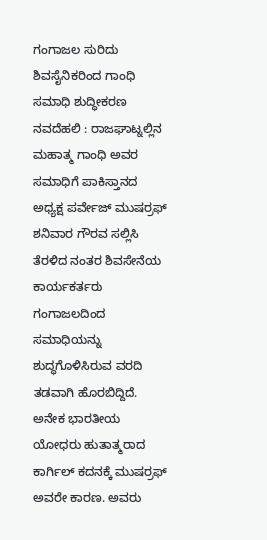ಗಂಗಾಜಲ ಸುರಿದು ಶಿವಸೈನಿಕರಿಂದ ಗಾಂಧಿ ಸಮಾಧಿ ಶುದ್ಧೀಕರಣ
ನವದೆಹಲಿ : ರಾಜಘಾಟ್ನಲ್ಲಿನ ಮಹಾತ್ಮ ಗಾಂಧಿ ಅವರ ಸಮಾಧಿಗೆ ಪಾಕಿಸ್ತಾನದ ಅಧ್ಯಕ್ಷ ಪರ್ವೇಜ್ ಮುಷರ್ರಫ್ ಶನಿವಾರ ಗೌರವ ಸಲ್ಲಿಸಿ ತೆರಳಿದ ನಂತರ ಶಿವಸೇನೆಯ ಕಾರ್ಯಕರ್ತರು ಗಂಗಾಜಲದಿಂದ ಸಮಾಧಿಯನ್ನು ಶುದ್ಧಗೊಳಿಸಿರುವ ವರದಿ ತಡವಾಗಿ ಹೊರಬಿದ್ದಿದೆ.
ಅನೇಕ ಭಾರತೀಯ ಯೋಧರು ಹುತಾತ್ಮರಾದ ಕಾರ್ಗಿಲ್ ಕದನಕ್ಕೆ ಮುಷರ್ರಫ್ ಅವರೇ ಕಾರಣ. ಅವರು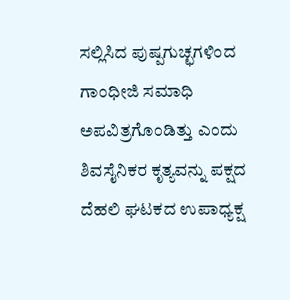ಸಲ್ಲಿಸಿದ ಪುಷ್ಪಗುಚ್ಛಗಳಿಂದ ಗಾಂಧೀಜಿ ಸಮಾಧಿ ಅಪವಿತ್ರಗೊಂಡಿತ್ತು ಎಂದು ಶಿವಸೈನಿಕರ ಕೃತ್ಯವನ್ನು ಪಕ್ಷದ ದೆಹಲಿ ಘಟಕದ ಉಪಾಧ್ಯಕ್ಷ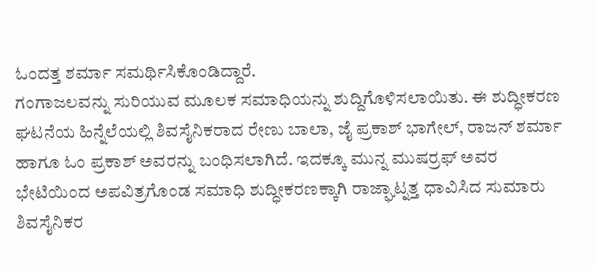ಓಂದತ್ತ ಶರ್ಮಾ ಸಮರ್ಥಿಸಿಕೊಂಡಿದ್ದಾರೆ.
ಗಂಗಾಜಲವನ್ನು ಸುರಿಯುವ ಮೂಲಕ ಸಮಾಧಿಯನ್ನು ಶುದ್ದಿಗೊಳಿಸಲಾಯಿತು. ಈ ಶುದ್ಧೀಕರಣ ಘಟನೆಯ ಹಿನ್ನೆಲೆಯಲ್ಲಿ ಶಿವಸೈನಿಕರಾದ ರೇಣು ಬಾಲಾ, ಜೈ ಪ್ರಕಾಶ್ ಭಾಗೇಲ್, ರಾಜನ್ ಶರ್ಮಾ ಹಾಗೂ ಓಂ ಪ್ರಕಾಶ್ ಅವರನ್ನು ಬಂಧಿಸಲಾಗಿದೆ. ಇದಕ್ಕೂ ಮುನ್ನ ಮುಷರ್ರಫ್ ಅವರ ಭೇಟಿಯಿಂದ ಅಪವಿತ್ರಗೊಂಡ ಸಮಾಧಿ ಶುದ್ಧೀಕರಣಕ್ಕಾಗಿ ರಾಜ್ಘಾಟ್ನತ್ತ ಧಾವಿಸಿದ ಸುಮಾರು ಶಿವಸೈನಿಕರ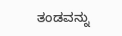ತಂಡವನ್ನು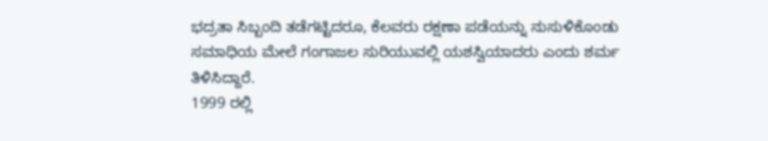ಭದ್ರತಾ ಸಿಬ್ಬಂದಿ ತಡೆಗಟ್ಟಿದರೂ, ಕೆಲವರು ರಕ್ಷಣಾ ಪಡೆಯನ್ನು ನುಸುಳಿಕೊಂಡು ಸಮಾಧಿಯ ಮೇಲೆ ಗಂಗಾಜಲ ಸುರಿಯುವಲ್ಲಿ ಯಶಸ್ವಿಯಾದರು ಎಂದು ಶರ್ಮ ತಿಳಿಸಿದ್ದಾರೆ.
1999 ರಲ್ಲಿ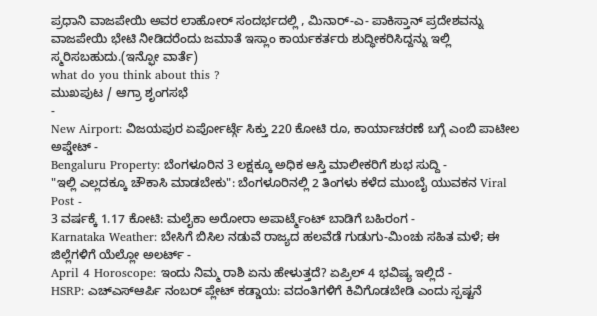ಪ್ರಧಾನಿ ವಾಜಪೇಯಿ ಅವರ ಲಾಹೋರ್ ಸಂದರ್ಭದಲ್ಲಿ , ಮಿನಾರ್-ಎ- ಪಾಕಿಸ್ತಾನ್ ಪ್ರದೇಶವನ್ನು ವಾಜಪೇಯಿ ಭೇಟಿ ನೀಡಿದರೆಂದು ಜಮಾತೆ ಇಸ್ಲಾಂ ಕಾರ್ಯಕರ್ತರು ಶುದ್ಧೀಕರಿಸಿದ್ದನ್ನು ಇಲ್ಲಿ ಸ್ಮರಿಸಬಹುದು.(ಇನ್ಫೋ ವಾರ್ತೆ)
what do you think about this ?
ಮುಖಪುಟ / ಆಗ್ರಾ ಶೃಂಗಸಭೆ
-
New Airport: ವಿಜಯಪುರ ಏರ್ಪೋರ್ಟ್ಗೆ ಸಿಕ್ತು 220 ಕೋಟಿ ರೂ, ಕಾರ್ಯಾಚರಣೆ ಬಗ್ಗೆ ಎಂಬಿ ಪಾಟೀಲ ಅಪ್ಡೇಟ್ -
Bengaluru Property: ಬೆಂಗಳೂರಿನ 3 ಲಕ್ಷಕ್ಕೂ ಅಧಿಕ ಆಸ್ತಿ ಮಾಲೀಕರಿಗೆ ಶುಭ ಸುದ್ದಿ -
"ಇಲ್ಲಿ ಎಲ್ಲದಕ್ಕೂ ಚೌಕಾಸಿ ಮಾಡಬೇಕು": ಬೆಂಗಳೂರಿನಲ್ಲಿ 2 ತಿಂಗಳು ಕಳೆದ ಮುಂಬೈ ಯುವಕನ Viral Post -
3 ವರ್ಷಕ್ಕೆ 1.17 ಕೋಟಿ: ಮಲೈಕಾ ಅರೋರಾ ಅಪಾರ್ಟ್ಮೆಂಟ್ ಬಾಡಿಗೆ ಬಹಿರಂಗ -
Karnataka Weather: ಬೇಸಿಗೆ ಬಿಸಿಲ ನಡುವೆ ರಾಜ್ಯದ ಹಲವೆಡೆ ಗುಡುಗು-ಮಿಂಚು ಸಹಿತ ಮಳೆ; ಈ ಜಿಲ್ಲೆಗಳಿಗೆ ಯೆಲ್ಲೋ ಅಲರ್ಟ್ -
April 4 Horoscope: ಇಂದು ನಿಮ್ಮ ರಾಶಿ ಏನು ಹೇಳುತ್ತದೆ? ಏಪ್ರಿಲ್ 4 ಭವಿಷ್ಯ ಇಲ್ಲಿದೆ -
HSRP: ಎಚ್ಎಸ್ಆರ್ಪಿ ನಂಬರ್ ಪ್ಲೇಟ್ ಕಡ್ಡಾಯ: ವದಂತಿಗಳಿಗೆ ಕಿವಿಗೊಡಬೇಡಿ ಎಂದು ಸ್ಪಷ್ಟನೆ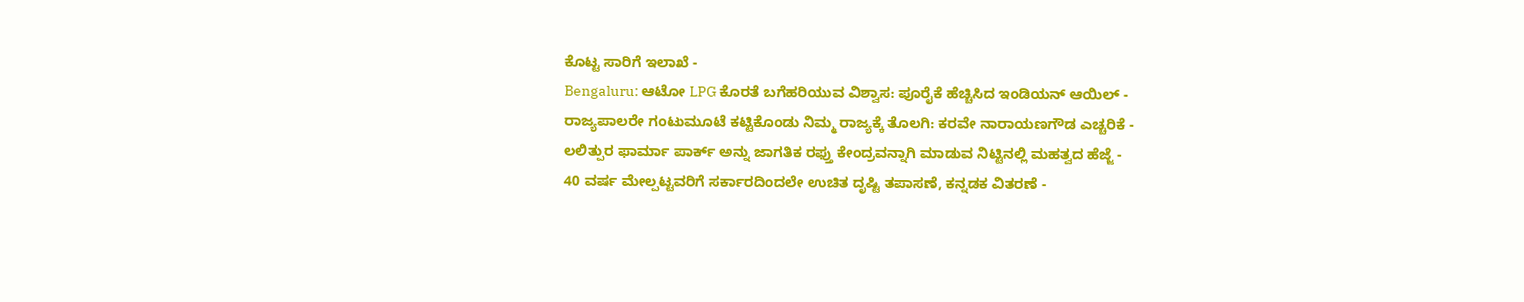ಕೊಟ್ಟ ಸಾರಿಗೆ ಇಲಾಖೆ -
Bengaluru: ಆಟೋ LPG ಕೊರತೆ ಬಗೆಹರಿಯುವ ವಿಶ್ವಾಸ: ಪೂರೈಕೆ ಹೆಚ್ಚಿಸಿದ ಇಂಡಿಯನ್ ಆಯಿಲ್ -
ರಾಜ್ಯಪಾಲರೇ ಗಂಟುಮೂಟೆ ಕಟ್ಟಿಕೊಂಡು ನಿಮ್ಮ ರಾಜ್ಯಕ್ಕೆ ತೊಲಗಿ: ಕರವೇ ನಾರಾಯಣಗೌಡ ಎಚ್ಚರಿಕೆ -
ಲಲಿತ್ಪುರ ಫಾರ್ಮಾ ಪಾರ್ಕ್ ಅನ್ನು ಜಾಗತಿಕ ರಫ್ತು ಕೇಂದ್ರವನ್ನಾಗಿ ಮಾಡುವ ನಿಟ್ಟಿನಲ್ಲಿ ಮಹತ್ವದ ಹೆಜ್ಜೆ -
40 ವರ್ಷ ಮೇಲ್ಪಟ್ಟವರಿಗೆ ಸರ್ಕಾರದಿಂದಲೇ ಉಚಿತ ದೃಷ್ಟಿ ತಪಾಸಣೆ, ಕನ್ನಡಕ ವಿತರಣೆ -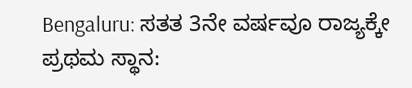Bengaluru: ಸತತ 3ನೇ ವರ್ಷವೂ ರಾಜ್ಯಕ್ಕೇ ಪ್ರಥಮ ಸ್ಥಾನ: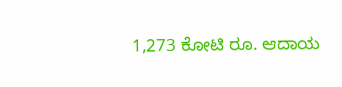1,273 ಕೋಟಿ ರೂ. ಆದಾಯ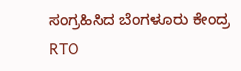ಸಂಗ್ರಹಿಸಿದ ಬೆಂಗಳೂರು ಕೇಂದ್ರ RTO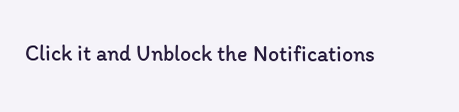Click it and Unblock the Notifications